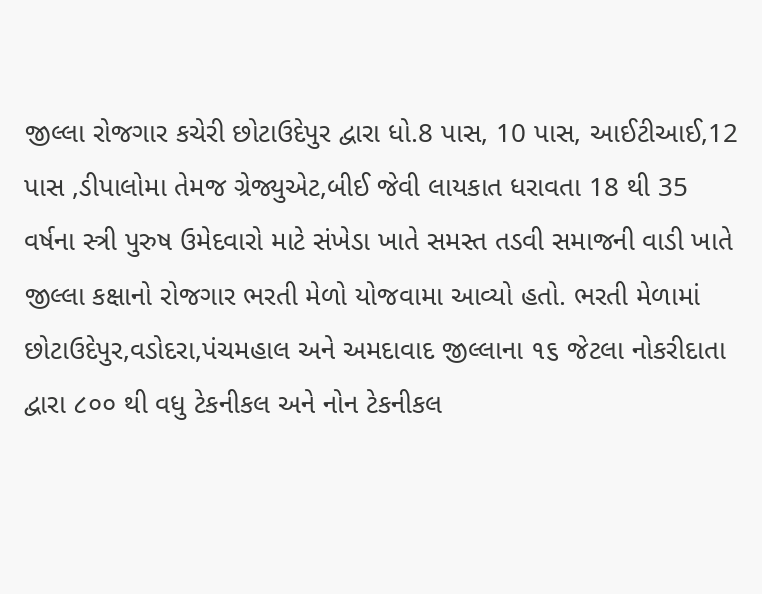જીલ્લા રોજગાર કચેરી છોટાઉદેપુર દ્વારા ધો.8 પાસ, 10 પાસ, આઈટીઆઈ,12 પાસ ,ડીપાલોમા તેમજ ગ્રેજ્યુએટ,બીઈ જેવી લાયકાત ધરાવતા 18 થી 35 વર્ષના સ્ત્રી પુરુષ ઉમેદવારો માટે સંખેડા ખાતે સમસ્ત તડવી સમાજની વાડી ખાતે જીલ્લા કક્ષાનો રોજગાર ભરતી મેળો યોજવામા આવ્યો હતો. ભરતી મેળામાં છોટાઉદેપુર,વડોદરા,પંચમહાલ અને અમદાવાદ જીલ્લાના ૧૬ જેટલા નોકરીદાતા દ્વારા ૮૦૦ થી વધુ ટેકનીકલ અને નોન ટેકનીકલ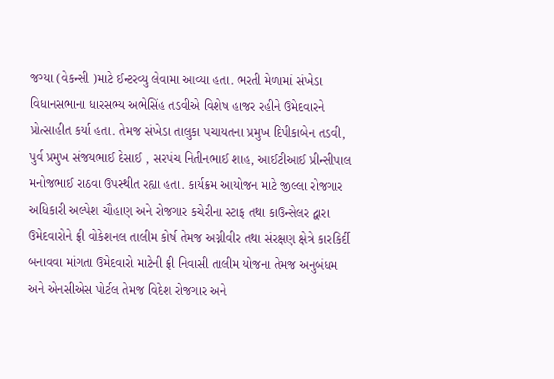જગ્યા (વેકન્સી )માટે ઈન્ટરવ્યુ લેવામા આવ્યા હતા. ભરતી મેળામાં સંખેડા વિધાનસભાના ધારસભ્ય અભેસિંહ તડવીએ વિશેષ હાજર રહીને ઉમેદવારને પ્રોત્સાહીત કર્યા હતા. તેમજ સંખેડા તાલુકા પચાયતના પ્રમુખ દિપીકાબેન તડવી, પુર્વ પ્રમુખ સંજયભાઈ દેસાઈ , સરપંચ નિતીનભાઈ શાહ, આઈટીઆઈ પ્રીન્સીપાલ મનોજભાઈ રાઠવા ઉપસ્થીત રહ્યા હતા. કાર્યક્રમ આયોજન માટે જીલ્લા રોજગાર અધિકારી અલ્પેશ ચૌહાણ અને રોજગાર કચેરીના સ્ટાફ તથા કાઉન્સેલર દ્વારા ઉમેદવારોને ફ્રી વોકેશનલ તાલીમ કોર્ષ તેમજ અગ્નીવીર તથા સંરક્ષણ ક્ષેત્રે કારકિર્દી બનાવવા માંગતા ઉમેદવારો માટેની ફ્રી નિવાસી તાલીમ યોજના તેમજ અનુબંધમ અને એનસીએસ પોર્ટલ તેમજ વિદેશ રોજગાર અને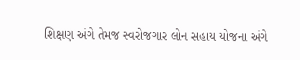શિક્ષણ અંગે તેમજ સ્વરોજગાર લોન સહાય યોજના અંગે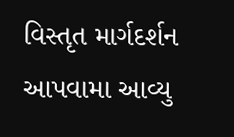વિસ્તૃત માર્ગદર્શન આપવામા આવ્યુ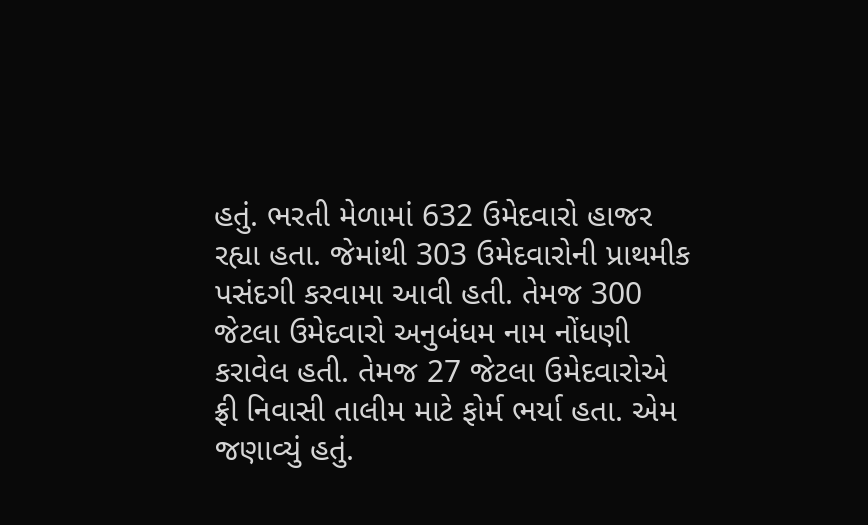હતું. ભરતી મેળામાં 632 ઉમેદવારો હાજર રહ્યા હતા. જેમાંથી 303 ઉમેદવારોની પ્રાથમીક પસંદગી કરવામા આવી હતી. તેમજ 300 જેટલા ઉમેદવારો અનુબંધમ નામ નોંધણી કરાવેલ હતી. તેમજ 27 જેટલા ઉમેદવારોએ ફ્રી નિવાસી તાલીમ માટે ફોર્મ ભર્યા હતા. એમ જણાવ્યું હતું.